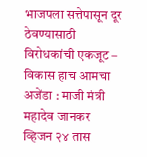भाजपला सत्तेपासून दूर ठेवण्यासाठी विरोधकांची एकजूट – विकास हाच आमचा अजेंडा : माजी मंत्री महादेव जानकर
व्हिजन २४ तास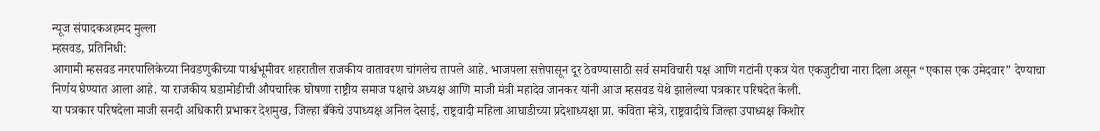न्यूज संपादकअहमद मुल्ला
म्हसवड, प्रतिनिधी:
आगामी म्हसवड नगरपालिकेच्या निवडणुकीच्या पार्श्वभूमीवर शहरातील राजकीय वातावरण चांगलेच तापले आहे. भाजपला सत्तेपासून दूर ठेवण्यासाठी सर्व समविचारी पक्ष आणि गटांनी एकत्र येत एकजुटीचा नारा दिला असून “एकास एक उमेदवार” देण्याचा निर्णय घेण्यात आला आहे. या राजकीय घडामोडीची औपचारिक घोषणा राष्ट्रीय समाज पक्षाचे अध्यक्ष आणि माजी मंत्री महादेव जानकर यांनी आज म्हसवड येथे झालेल्या पत्रकार परिषदेत केली.
या पत्रकार परिषदेला माजी सनदी अधिकारी प्रभाकर देशमुख, जिल्हा बँकेचे उपाध्यक्ष अनिल देसाई, राष्ट्रवादी महिला आघाडीच्या प्रदेशाध्यक्षा प्रा. कविता म्हेत्रे, राष्ट्रवादीचे जिल्हा उपाध्यक्ष किशोर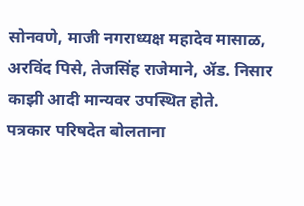सोनवणे, माजी नगराध्यक्ष महादेव मासाळ, अरविंद पिसे, तेजसिंह राजेमाने, ॲड. निसार काझी आदी मान्यवर उपस्थित होते.
पत्रकार परिषदेत बोलताना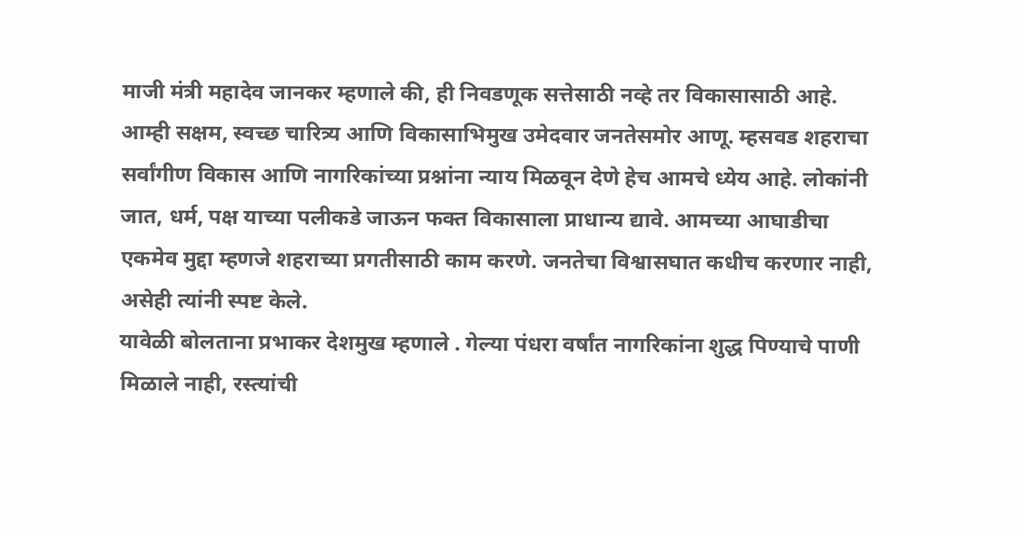माजी मंत्री महादेव जानकर म्हणाले की, ही निवडणूक सत्तेसाठी नव्हे तर विकासासाठी आहे. आम्ही सक्षम, स्वच्छ चारित्र्य आणि विकासाभिमुख उमेदवार जनतेसमोर आणू. म्हसवड शहराचा सर्वांगीण विकास आणि नागरिकांच्या प्रश्नांना न्याय मिळवून देणे हेच आमचे ध्येय आहे. लोकांनी जात, धर्म, पक्ष याच्या पलीकडे जाऊन फक्त विकासाला प्राधान्य द्यावे. आमच्या आघाडीचा एकमेव मुद्दा म्हणजे शहराच्या प्रगतीसाठी काम करणे. जनतेचा विश्वासघात कधीच करणार नाही, असेही त्यांनी स्पष्ट केले.
यावेळी बोलताना प्रभाकर देशमुख म्हणाले . गेल्या पंधरा वर्षांत नागरिकांना शुद्ध पिण्याचे पाणी मिळाले नाही, रस्त्यांची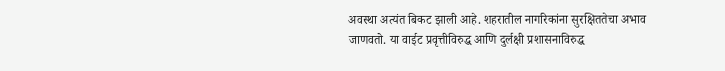अवस्था अत्यंत बिकट झाली आहे. शहरातील नागरिकांना सुरक्षिततेचा अभाव जाणवतो. या वाईट प्रवृत्तीविरुद्ध आणि दुर्लक्षी प्रशासनाविरुद्ध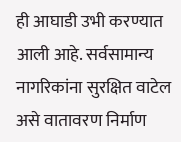ही आघाडी उभी करण्यात आली आहे. सर्वसामान्य नागरिकांना सुरक्षित वाटेल असे वातावरण निर्माण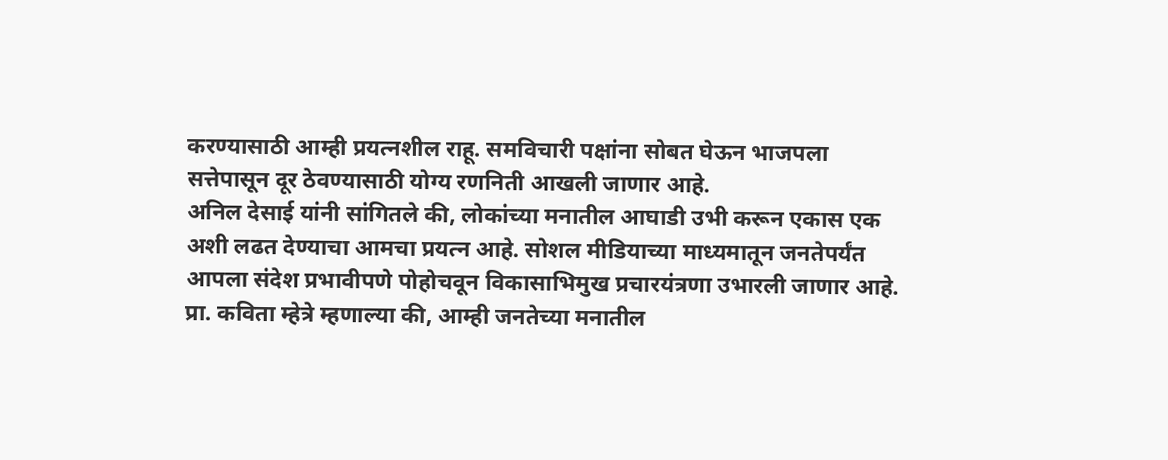करण्यासाठी आम्ही प्रयत्नशील राहू. समविचारी पक्षांना सोबत घेऊन भाजपला सत्तेपासून दूर ठेवण्यासाठी योग्य रणनिती आखली जाणार आहे.
अनिल देसाई यांनी सांगितले की, लोकांच्या मनातील आघाडी उभी करून एकास एक अशी लढत देण्याचा आमचा प्रयत्न आहे. सोशल मीडियाच्या माध्यमातून जनतेपर्यंत आपला संदेश प्रभावीपणे पोहोचवून विकासाभिमुख प्रचारयंत्रणा उभारली जाणार आहे.
प्रा. कविता म्हेत्रे म्हणाल्या की, आम्ही जनतेच्या मनातील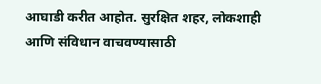आघाडी करीत आहोत. सुरक्षित शहर, लोकशाही आणि संविधान वाचवण्यासाठी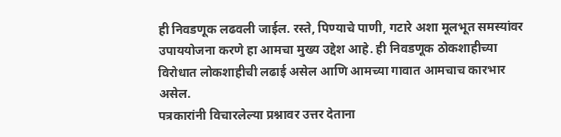ही निवडणूक लढवली जाईल. रस्ते, पिण्याचे पाणी, गटारे अशा मूलभूत समस्यांवर उपाययोजना करणे हा आमचा मुख्य उद्देश आहे. ही निवडणूक ठोकशाहीच्या विरोधात लोकशाहीची लढाई असेल आणि आमच्या गावात आमचाच कारभार असेल.
पत्रकारांनी विचारलेल्या प्रश्नावर उत्तर देताना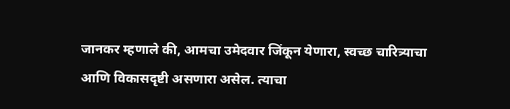जानकर म्हणाले की, आमचा उमेदवार जिंकून येणारा, स्वच्छ चारित्र्याचा आणि विकासदृष्टी असणारा असेल. त्याचा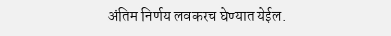अंतिम निर्णय लवकरच घेण्यात येईल.